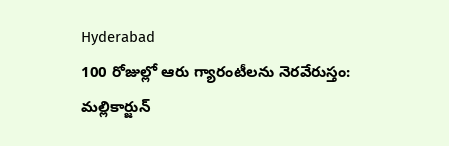Hyderabad
100 రోజుల్లో ఆరు గ్యారంటీలను నెరవేరుస్తం: మల్లికార్జున్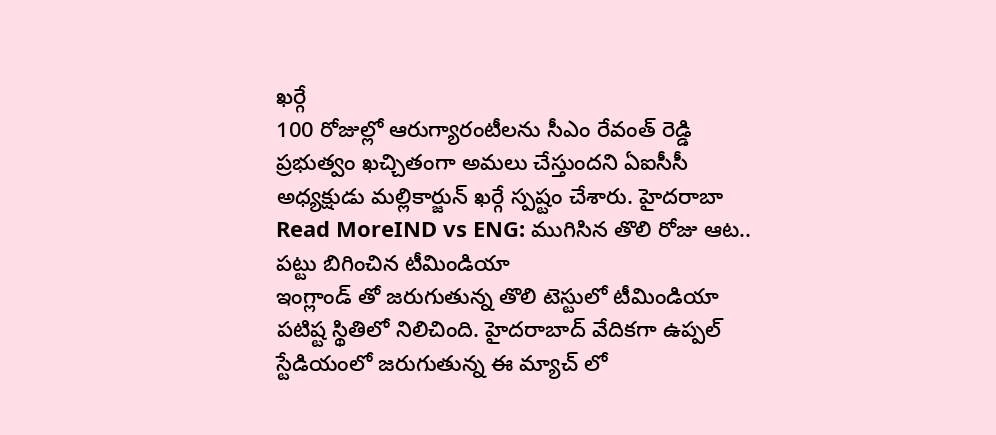ఖర్గే
100 రోజుల్లో ఆరుగ్యారంటీలను సీఎం రేవంత్ రెడ్డి ప్రభుత్వం ఖచ్చితంగా అమలు చేస్తుందని ఏఐసీసీ అధ్యక్షుడు మల్లికార్జున్ ఖర్గే స్పష్టం చేశారు. హైదరాబా
Read MoreIND vs ENG: ముగిసిన తొలి రోజు ఆట.. పట్టు బిగించిన టీమిండియా
ఇంగ్లాండ్ తో జరుగుతున్న తొలి టెస్టులో టీమిండియా పటిష్ట స్థితిలో నిలిచింది. హైదరాబాద్ వేదికగా ఉప్పల్ స్టేడియంలో జరుగుతున్న ఈ మ్యాచ్ లో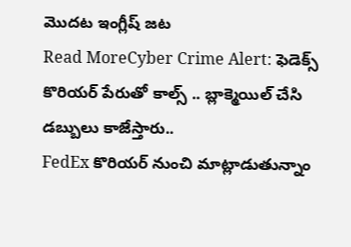మొదట ఇంగ్లీష్ జట
Read MoreCyber Crime Alert: ఫెడెక్స్ కొరియర్ పేరుతో కాల్స్ .. బ్లాక్మెయిల్ చేసి డబ్బులు కాజేస్తారు..
FedEx కొరియర్ నుంచి మాట్లాడుతున్నాం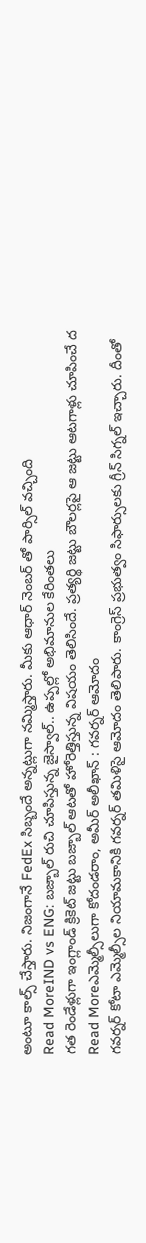అంటూ కాల్స్ చేస్తారు. నిజంగానే FedEx సిబ్బందే అన్నట్లుగా నమ్మిస్తారు. మీకు ఆధార్ నెంబర్ తో పార్సిల్ వచ్చింది
Read MoreIND vs ENG: బజ్బాల్ రుచి చూపిస్తున్న జైస్వాల్.. ఉప్పల్లో అభిమానుల కేరింతలు
గత రెండేళ్లుగా ఇంగ్లాండ్ క్రికెట్ జట్టు బజ్బాల్ ఆటతో హోరెత్తిస్తున్న విషయం తెలిసిందే. ప్రత్యర్థి జట్టు బౌలర్లపై ఆ జట్టు ఆటగాళ్లు చూపించే ద
Read Moreఎమ్మెల్సీలుగా కోదండరాం, అమీర్ అలీఖాన్ : గవర్నర్ ఆమోదం
గవర్నర్ కోటా ఎమ్మెల్సీల నియామకానికి గవర్నర్ తమిళిసై ఆమోదం తెలిపారు. కాంగ్రెస్ ప్రభుత్వం సిఫార్సులకు గ్రీన్ సిగ్నల్ ఇచ్చారు. దీంతో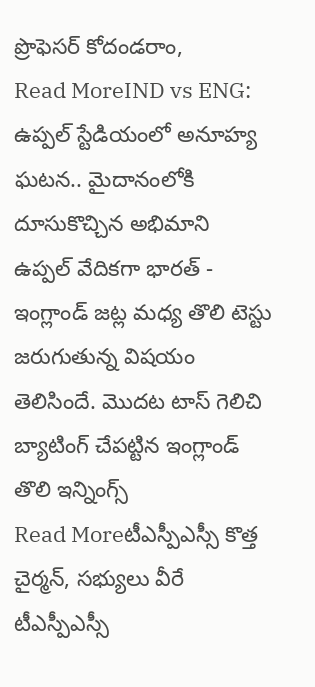ప్రొఫెసర్ కోదండరాం,
Read MoreIND vs ENG: ఉప్పల్ స్టేడియంలో అనూహ్య ఘటన.. మైదానంలోకి దూసుకొచ్చిన అభిమాని
ఉప్పల్ వేదికగా భారత్ - ఇంగ్లాండ్ జట్ల మధ్య తొలి టెస్టు జరుగుతున్న విషయం తెలిసిందే. మొదట టాస్ గెలిచి బ్యాటింగ్ చేపట్టిన ఇంగ్లాండ్ తొలి ఇన్నింగ్స్
Read Moreటీఎస్పీఎస్సీ కొత్త చైర్మన్, సభ్యులు వీరే
టీఎస్పీఎస్సీ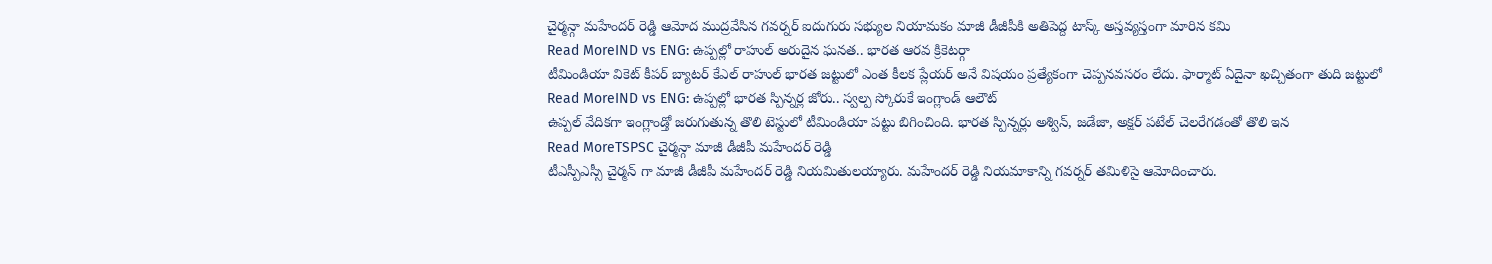చైర్మన్గా మహేందర్ రెడ్డి ఆమోద ముద్రవేసిన గవర్నర్ ఐదుగురు సభ్యుల నియామకం మాజీ డీజీపీకి అతిపెద్ద టాస్క్ అస్తవ్యస్తంగా మారిన కమి
Read MoreIND vs ENG: ఉప్పల్లో రాహుల్ అరుదైన ఘనత.. భారత ఆరవ క్రికెటర్గా
టీమిండియా వికెట్ కీపర్ బ్యాటర్ కేఎల్ రాహుల్ భారత జట్టులో ఎంత కీలక ప్లేయర్ అనే విషయం ప్రత్యేకంగా చెప్పనవసరం లేదు. ఫార్మాట్ ఏదైనా ఖచ్చితంగా తుది జట్టులో
Read MoreIND vs ENG: ఉప్పల్లో భారత స్పిన్నర్ల జోరు.. స్వల్ప స్కోరుకే ఇంగ్లాండ్ ఆలౌట్
ఉప్పల్ వేదికగా ఇంగ్లాండ్తో జరుగుతున్న తొలి టెస్టులో టీమిండియా పట్టు బిగించింది. భారత స్పిన్నర్లు అశ్విన్, జడేజా, అక్షర్ పటేల్ చెలరేగడంతో తొలి ఇన
Read MoreTSPSC చైర్మన్గా మాజీ డీజీపీ మహేందర్ రెడ్డి
టీఎస్పీఎస్సీ చైర్మన్ గా మాజీ డీజీపీ మహేందర్ రెడ్డి నియమితులయ్యారు. మహేందర్ రెడ్డి నియమాకాన్ని గవర్నర్ తమిళిసై ఆమోదించారు.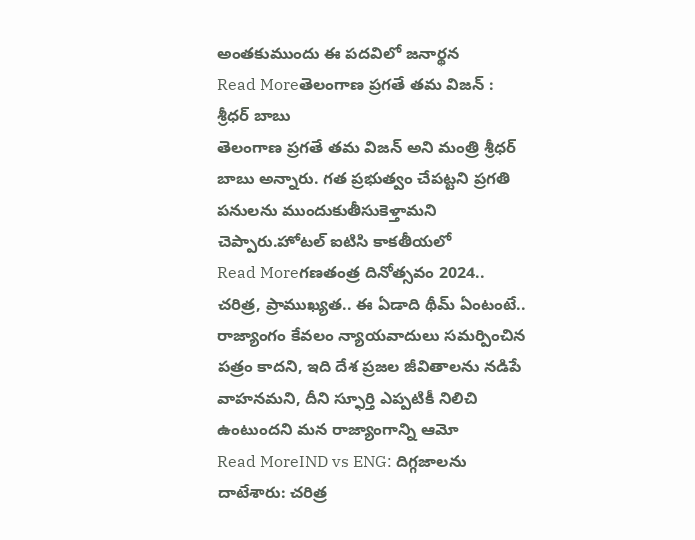అంతకుముందు ఈ పదవిలో జనార్థన
Read Moreతెలంగాణ ప్రగతే తమ విజన్ : శ్రీధర్ బాబు
తెలంగాణ ప్రగతే తమ విజన్ అని మంత్రి శ్రీధర్ బాబు అన్నారు. గత ప్రభుత్వం చేపట్టని ప్రగతి పనులను ముందుకుతీసుకెళ్తామని చెప్పారు.హోటల్ ఐటిసి కాకతీయలో
Read Moreగణతంత్ర దినోత్సవం 2024.. చరిత్ర, ప్రాముఖ్యత.. ఈ ఏడాది థీమ్ ఏంటంటే..
రాజ్యాంగం కేవలం న్యాయవాదులు సమర్పించిన పత్రం కాదని, ఇది దేశ ప్రజల జీవితాలను నడిపే వాహనమని, దీని స్ఫూర్తి ఎప్పటికీ నిలిచి ఉంటుందని మన రాజ్యాంగాన్ని ఆమో
Read MoreIND vs ENG: దిగ్గజాలను దాటేశారు: చరిత్ర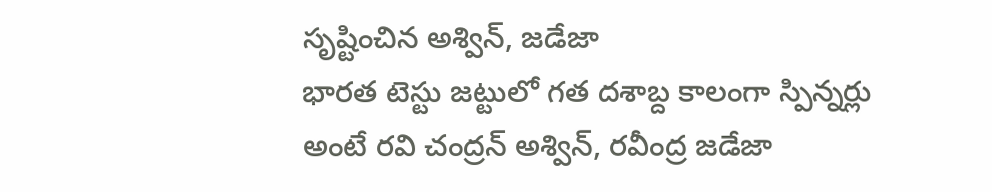సృష్టించిన అశ్విన్, జడేజా
భారత టెస్టు జట్టులో గత దశాబ్ద కాలంగా స్పిన్నర్లు అంటే రవి చంద్రన్ అశ్విన్, రవీంద్ర జడేజా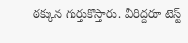ఠక్కున గుర్తుకొస్తారు. వీరిద్దరూ టెస్ట్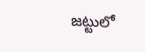జట్టులో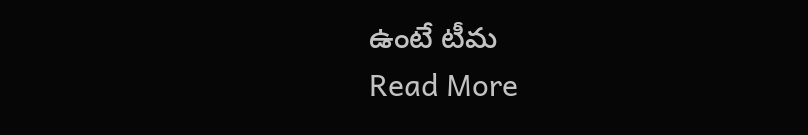ఉంటే టీమ
Read More